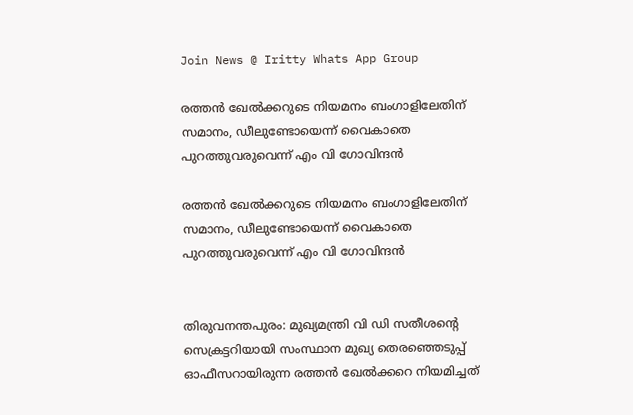Join News @ Iritty Whats App Group

രത്തൻ ഖേൽക്കറുടെ നിയമനം ബംഗാളിലേതിന് സമാനം, ഡീലുണ്ടോയെന്ന് വൈകാതെ പുറത്തുവരുവെന്ന് എം വി ഗോവിന്ദൻ

രത്തൻ ഖേൽക്കറുടെ നിയമനം ബംഗാളിലേതിന് സമാനം, ഡീലുണ്ടോയെന്ന് വൈകാതെ പുറത്തുവരുവെന്ന് എം വി ഗോവിന്ദൻ


തിരുവനന്തപുരം: മുഖ്യമന്ത്രി വി ഡി സതീശന്റെ സെക്രട്ടറിയായി സംസ്ഥാന മുഖ്യ തെരഞ്ഞെടുപ്പ് ഓഫീസറായിരുന്ന രത്തൻ ഖേൽക്കറെ നിയമിച്ചത്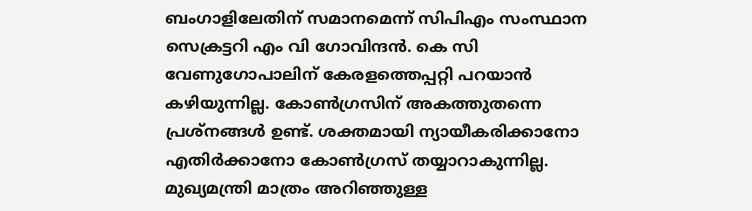ബംഗാളിലേതിന് സമാനമെന്ന് സിപിഎം സംസ്ഥാന സെക്രട്ടറി എം വി ഗോവിന്ദൻ. കെ സി വേണുഗോപാലിന് കേരളത്തെപ്പറ്റി പറയാൻ കഴിയുന്നില്ല. കോൺഗ്രസിന് അകത്തുതന്നെ പ്രശ്നങ്ങൾ ഉണ്ട്. ശക്തമായി ന്യായീകരിക്കാനോ എതിർക്കാനോ കോൺഗ്രസ് തയ്യാറാകുന്നില്ല. മുഖ്യമന്ത്രി മാത്രം അറിഞ്ഞുള്ള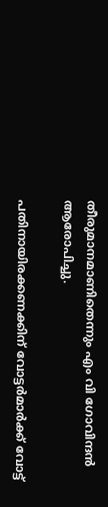തീരുമാനമാണിതെന്നും എം വി ഗോവിന്ദൻ ആരോപിച്ചു.

പതിനായിരക്കണക്കിന് വോട്ടർമാർക്ക് വോട്ട്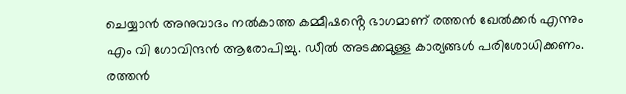ചെയ്യാൻ അനുവാദം നൽകാത്ത കമ്മീഷൻ്റെ ഭാഗമാണ് രത്തൻ ഖേൽക്കർ എന്നും എം വി ഗോവിന്ദൻ ആരോപിച്ചു. ഡീൽ അടക്കമുള്ള കാര്യങ്ങൾ പരിശോധിക്കണം. രത്തൻ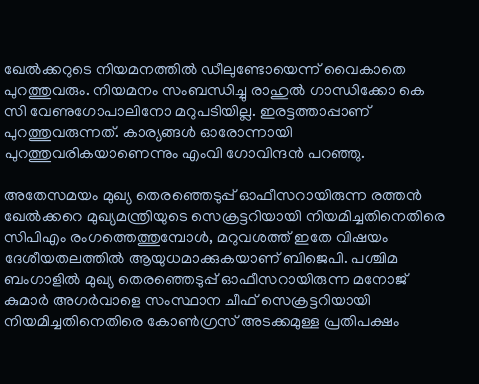ഖേൽക്കറുടെ നിയമനത്തിൽ ഡീലുണ്ടോയെന്ന് വൈകാതെ പുറത്തുവരും. നിയമനം സംബന്ധിച്ചു രാഹുൽ ഗാന്ധിക്കോ കെ സി വേണുഗോപാലിനോ മറുപടിയില്ല. ഇരട്ടത്താപ്പാണ് പുറത്തുവരുന്നത്. കാര്യങ്ങൾ ഓരോന്നായി പുറത്തുവരികയാണെന്നും എംവി ഗോവിന്ദൻ പറഞ്ഞു.

അതേസമയം മുഖ്യ തെരഞ്ഞെടുപ്പ് ഓഫീസറായിരുന്ന രത്തൻ ഖേൽക്കറെ മുഖ്യമന്ത്രിയുടെ സെക്രട്ടറിയായി നിയമിച്ചതിനെതിരെ സിപിഎം രംഗത്തെത്തുമ്പോൾ, മറുവശത്ത് ഇതേ വിഷയം ദേശീയതലത്തിൽ ആയുധമാക്കുകയാണ് ബിജെപി. പശ്ചിമ ബംഗാളിൽ മുഖ്യ തെരഞ്ഞെടുപ്പ് ഓഫീസറായിരുന്ന മനോജ് കുമാർ അഗർവാളെ സംസ്ഥാന ചീഫ് സെക്രട്ടറിയായി നിയമിച്ചതിനെതിരെ കോൺഗ്രസ് അടക്കമുള്ള പ്രതിപക്ഷം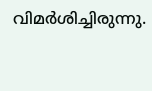വിമർശിച്ചിരുന്നു.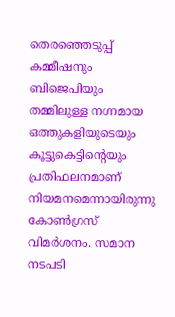തെരഞ്ഞെടുപ്പ് കമ്മീഷനും ബിജെപിയും തമ്മിലുള്ള നഗ്നമായ ഒത്തുകളിയുടെയും കൂട്ടുകെട്ടിന്റെയും പ്രതിഫലനമാണ് നിയമനമെന്നായിരുന്നു കോൺഗ്രസ് വിമർശനം. സമാന നടപടി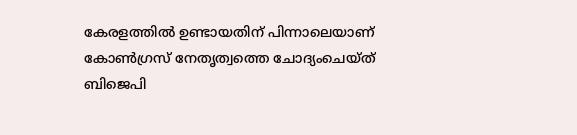കേരളത്തിൽ ഉണ്ടായതിന് പിന്നാലെയാണ് കോൺഗ്രസ് നേതൃത്വത്തെ ചോദ്യംചെയ്ത് ബിജെപി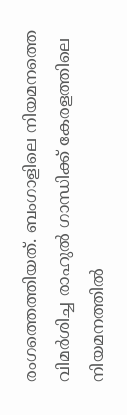രംഗത്തെത്തിയത്. ബംഗാളിലെ നിയമനത്തെ വിമർശിച്ച രാഹുൽ ഗാന്ധിക്ക് കേരളത്തിലെ നിയമനത്തിൽ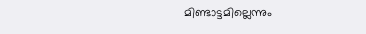മിണ്ടാട്ടമില്ലെന്നും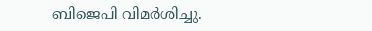ബിജെപി വിമർശിച്ചു.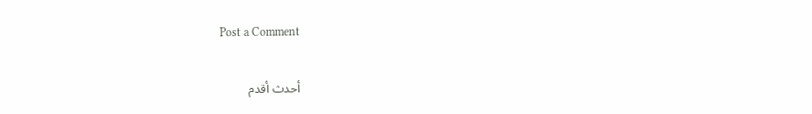Post a Comment

أحدث أقدم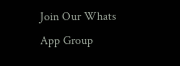Join Our Whats App Group